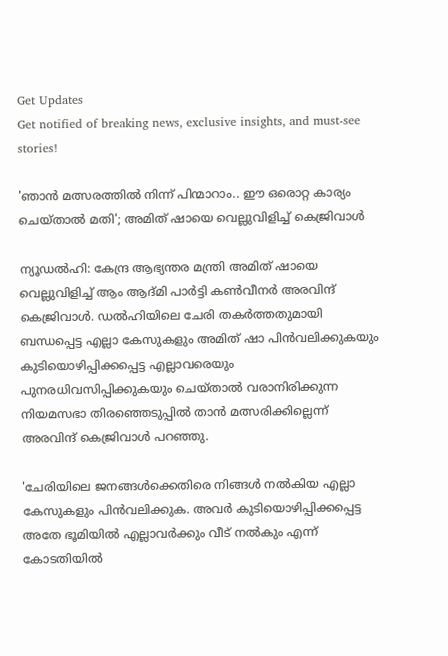Get Updates
Get notified of breaking news, exclusive insights, and must-see stories!

'ഞാന്‍ മത്സരത്തില്‍ നിന്ന് പിന്മാറാം.. ഈ ഒരൊറ്റ കാര്യം ചെയ്താല്‍ മതി'; അമിത് ഷായെ വെല്ലുവിളിച്ച് കെജ്രിവാള്‍

ന്യൂഡല്‍ഹി: കേന്ദ്ര ആഭ്യന്തര മന്ത്രി അമിത് ഷായെ വെല്ലുവിളിച്ച് ആം ആദ്മി പാര്‍ട്ടി കണ്‍വീനര്‍ അരവിന്ദ് കെജ്രിവാള്‍. ഡല്‍ഹിയിലെ ചേരി തകര്‍ത്തതുമായി ബന്ധപ്പെട്ട എല്ലാ കേസുകളും അമിത് ഷാ പിന്‍വലിക്കുകയും കുടിയൊഴിപ്പിക്കപ്പെട്ട എല്ലാവരെയും പുനരധിവസിപ്പിക്കുകയും ചെയ്താല്‍ വരാനിരിക്കുന്ന നിയമസഭാ തിരഞ്ഞെടുപ്പില്‍ താന്‍ മത്സരിക്കില്ലെന്ന് അരവിന്ദ് കെജ്രിവാള്‍ പറഞ്ഞു.

'ചേരിയിലെ ജനങ്ങള്‍ക്കെതിരെ നിങ്ങള്‍ നല്‍കിയ എല്ലാ കേസുകളും പിന്‍വലിക്കുക. അവര്‍ കുടിയൊഴിപ്പിക്കപ്പെട്ട അതേ ഭൂമിയില്‍ എല്ലാവര്‍ക്കും വീട് നല്‍കും എന്ന് കോടതിയില്‍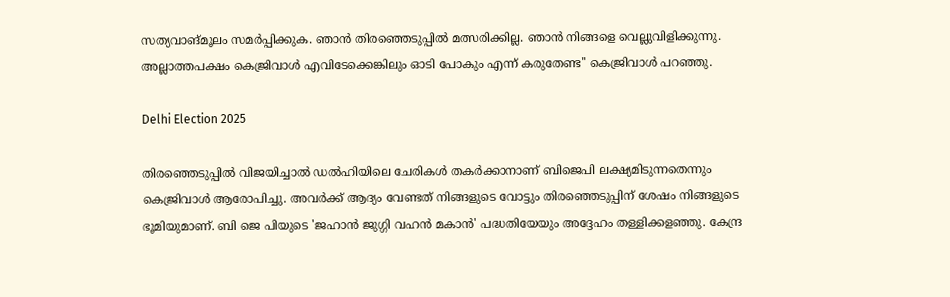സത്യവാങ്മൂലം സമര്‍പ്പിക്കുക. ഞാന്‍ തിരഞ്ഞെടുപ്പില്‍ മത്സരിക്കില്ല. ഞാന്‍ നിങ്ങളെ വെല്ലുവിളിക്കുന്നു. അല്ലാത്തപക്ഷം കെജ്രിവാള്‍ എവിടേക്കെങ്കിലും ഓടി പോകും എന്ന് കരുതേണ്ട'' കെജ്രിവാള്‍ പറഞ്ഞു.

Delhi Election 2025

തിരഞ്ഞെടുപ്പില്‍ വിജയിച്ചാല്‍ ഡല്‍ഹിയിലെ ചേരികള്‍ തകര്‍ക്കാനാണ് ബിജെപി ലക്ഷ്യമിടുന്നതെന്നും കെജ്രിവാള്‍ ആരോപിച്ചു. അവര്‍ക്ക് ആദ്യം വേണ്ടത് നിങ്ങളുടെ വോട്ടും തിരഞ്ഞെടുപ്പിന് ശേഷം നിങ്ങളുടെ ഭൂമിയുമാണ്. ബി ജെ പിയുടെ 'ജഹാന്‍ ജുഗ്ഗി വഹന്‍ മകാന്‍' പദ്ധതിയേയും അദ്ദേഹം തള്ളിക്കളഞ്ഞു. കേന്ദ്ര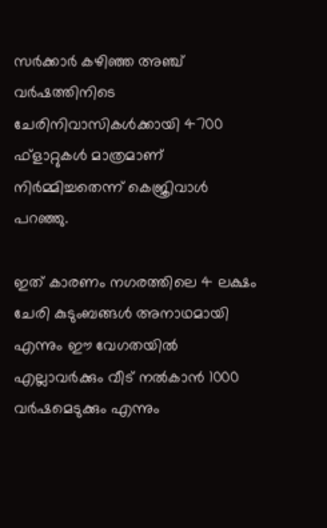സര്‍ക്കാര്‍ കഴിഞ്ഞ അഞ്ച് വര്‍ഷത്തിനിടെ ചേരിനിവാസികള്‍ക്കായി 4700 ഫ്ളാറ്റുകള്‍ മാത്രമാണ് നിര്‍മ്മിച്ചതെന്ന് കെജ്രിവാള്‍ പറഞ്ഞു.

ഇത് കാരണം നഗരത്തിലെ 4 ലക്ഷം ചേരി കുടുംബങ്ങള്‍ അനാഥമായി എന്നും ഈ വേഗതയില്‍ എല്ലാവര്‍ക്കും വീട് നല്‍കാന്‍ 1000 വര്‍ഷമെടുക്കും എന്നും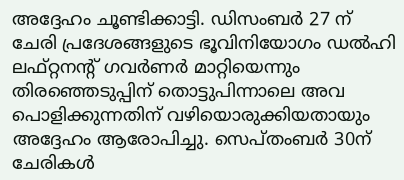അദ്ദേഹം ചൂണ്ടിക്കാട്ടി. ഡിസംബര്‍ 27 ന് ചേരി പ്രദേശങ്ങളുടെ ഭൂവിനിയോഗം ഡല്‍ഹി ലഫ്റ്റനന്റ് ഗവര്‍ണര്‍ മാറ്റിയെന്നും തിരഞ്ഞെടുപ്പിന് തൊട്ടുപിന്നാലെ അവ പൊളിക്കുന്നതിന് വഴിയൊരുക്കിയതായും അദ്ദേഹം ആരോപിച്ചു. സെപ്തംബര്‍ 30ന് ചേരികള്‍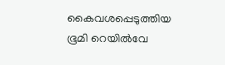കൈവശപ്പെടുത്തിയ ഭൂമി റെയില്‍വേ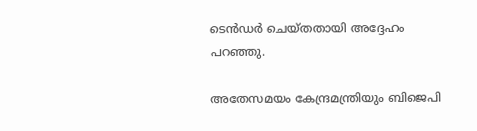ടെന്‍ഡര്‍ ചെയ്തതായി അദ്ദേഹം പറഞ്ഞു.

അതേസമയം കേന്ദ്രമന്ത്രിയും ബിജെപി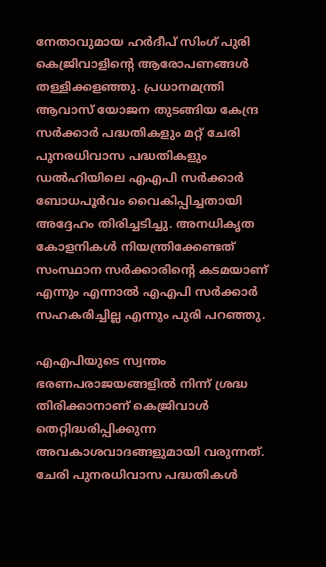നേതാവുമായ ഹര്‍ദീപ് സിംഗ് പുരി കെജ്രിവാളിന്റെ ആരോപണങ്ങള്‍ തള്ളിക്കളഞ്ഞു. പ്രധാനമന്ത്രി ആവാസ് യോജന തുടങ്ങിയ കേന്ദ്ര സര്‍ക്കാര്‍ പദ്ധതികളും മറ്റ് ചേരി പുനരധിവാസ പദ്ധതികളും ഡല്‍ഹിയിലെ എഎപി സര്‍ക്കാര്‍ ബോധപൂര്‍വം വൈകിപ്പിച്ചതായി അദ്ദേഹം തിരിച്ചടിച്ചു. അനധികൃത കോളനികള്‍ നിയന്ത്രിക്കേണ്ടത് സംസ്ഥാന സര്‍ക്കാരിന്റെ കടമയാണ് എന്നും എന്നാല്‍ എഎപി സര്‍ക്കാര്‍ സഹകരിച്ചില്ല എന്നും പുരി പറഞ്ഞു.

എഎപിയുടെ സ്വന്തം ഭരണപരാജയങ്ങളില്‍ നിന്ന് ശ്രദ്ധ തിരിക്കാനാണ് കെജ്രിവാള്‍ തെറ്റിദ്ധരിപ്പിക്കുന്ന അവകാശവാദങ്ങളുമായി വരുന്നത്. ചേരി പുനരധിവാസ പദ്ധതികള്‍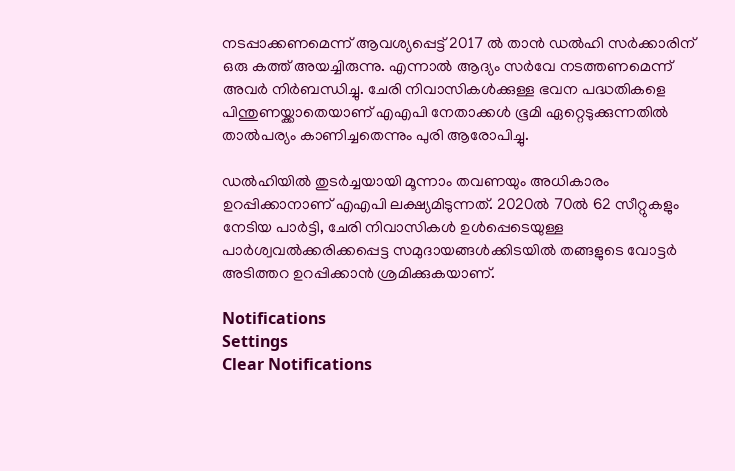നടപ്പാക്കണമെന്ന് ആവശ്യപ്പെട്ട് 2017 ല്‍ താന്‍ ഡല്‍ഹി സര്‍ക്കാരിന് ഒരു കത്ത് അയച്ചിരുന്നു. എന്നാല്‍ ആദ്യം സര്‍വേ നടത്തണമെന്ന് അവര്‍ നിര്‍ബന്ധിച്ചു. ചേരി നിവാസികള്‍ക്കുള്ള ഭവന പദ്ധതികളെ പിന്തുണയ്ക്കാതെയാണ് എഎപി നേതാക്കള്‍ ഭൂമി ഏറ്റെടുക്കുന്നതില്‍ താല്‍പര്യം കാണിച്ചതെന്നും പുരി ആരോപിച്ചു.

ഡല്‍ഹിയില്‍ തുടര്‍ച്ചയായി മൂന്നാം തവണയും അധികാരം ഉറപ്പിക്കാനാണ് എഎപി ലക്ഷ്യമിടുന്നത്. 2020ല്‍ 70ല്‍ 62 സീറ്റുകളും നേടിയ പാര്‍ട്ടി, ചേരി നിവാസികള്‍ ഉള്‍പ്പെടെയുള്ള പാര്‍ശ്വവല്‍ക്കരിക്കപ്പെട്ട സമുദായങ്ങള്‍ക്കിടയില്‍ തങ്ങളുടെ വോട്ടര്‍ അടിത്തറ ഉറപ്പിക്കാന്‍ ശ്രമിക്കുകയാണ്.

Notifications
Settings
Clear Notifications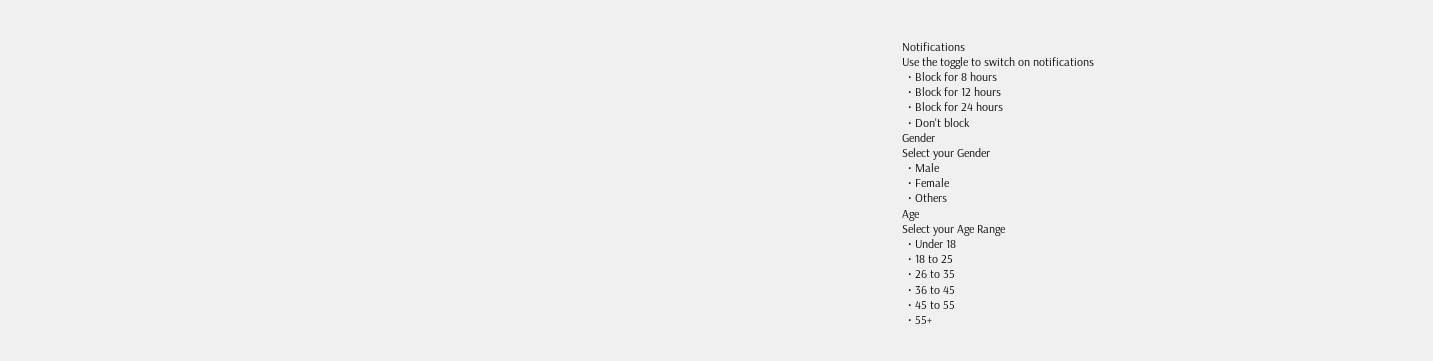Notifications
Use the toggle to switch on notifications
  • Block for 8 hours
  • Block for 12 hours
  • Block for 24 hours
  • Don't block
Gender
Select your Gender
  • Male
  • Female
  • Others
Age
Select your Age Range
  • Under 18
  • 18 to 25
  • 26 to 35
  • 36 to 45
  • 45 to 55
  • 55+